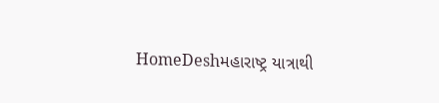HomeDeshમહારાષ્ટ્ર યાત્રાથી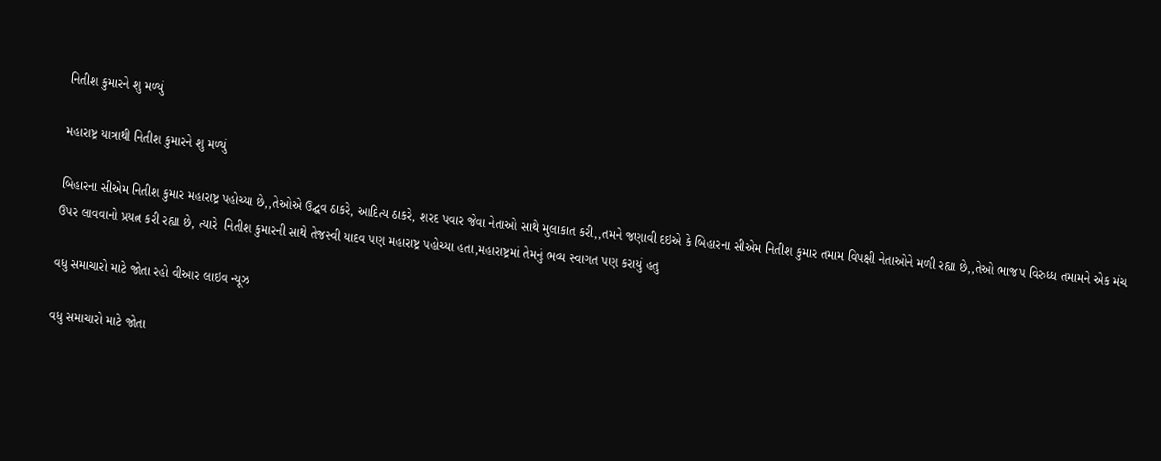નિતીશ કુમારને શુ મળ્યું

મહારાષ્ટ્ર યાત્રાથી નિતીશ કુમારને શુ મળ્યું

બિહારના સીએમ નિતીશ કુમાર મહારાષ્ટ્ર પહોચ્યા છે,,તેઓએ ઉદ્ઘવ ઠાકરે, આદિત્ય ઠાકરે, શરદ પવાર જેવા નેતાઓ સાથે મુલાકાત કરી,,તમને જણાવી દઇએ કે બિહારના સીએમ નિતીશ કુમાર તમામ વિપક્ષી નેતાઓને મળી રહ્યા છે,,તેઓ ભાજપ વિરુધ્ધ તમામને એક મંચ ઉપર લાવવાનો પ્રયત્ન કરી રહ્યા છે, ત્યારે  નિતીશ કુમારની સાથે તેજસ્વી યાદવ પણ મહારાષ્ટ્ર પહોચ્યા હતા,મહારાષ્ટ્રમાં તેમનું ભવ્ય સ્વાગત પણ કરાયું હતુ

વધુ સમાચારો માટે જોતા રહો વીઆર લાઇવ ન્યૂઝ

વધુ સમાચારો માટે જોતા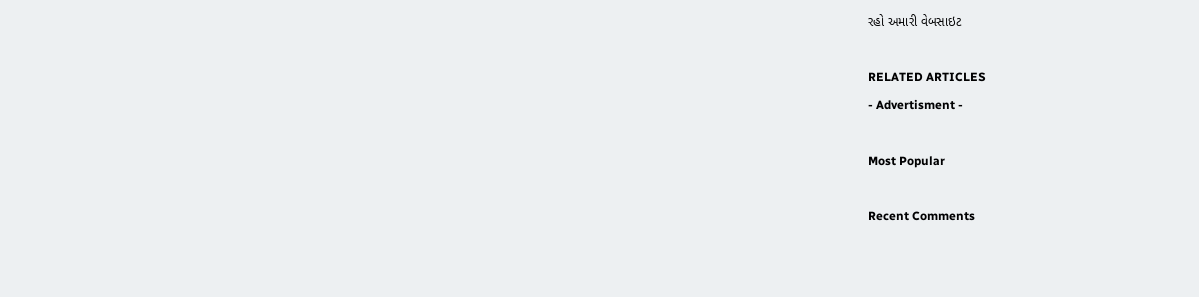રહો અમારી વેબસાઇટ

RELATED ARTICLES
- Advertisment -

Most Popular

Recent Comments